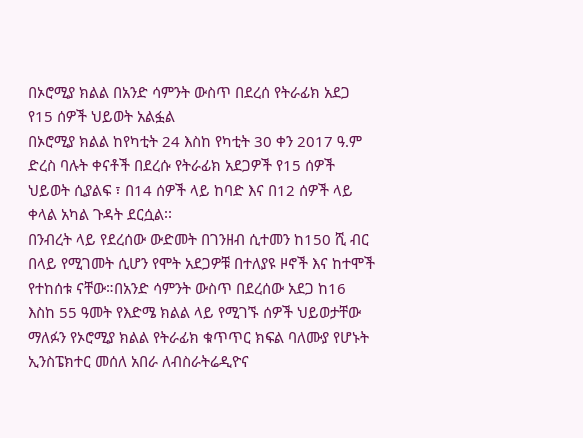በኦሮሚያ ክልል በአንድ ሳምንት ውስጥ በደረሰ የትራፊክ አደጋ የ15 ሰዎች ህይወት አልፏል
በኦሮሚያ ክልል ከየካቲት 24 እስከ የካቲት 30 ቀን 2017 ዓ.ም ድረስ ባሉት ቀናቶች በደረሱ የትራፊክ አደጋዎች የ15 ሰዎች ህይወት ሲያልፍ ፣ በ14 ሰዎች ላይ ከባድ እና በ12 ሰዎች ላይ ቀላል አካል ጉዳት ደርሷል፡፡
በንብረት ላይ የደረሰው ውድመት በገንዘብ ሲተመን ከ150 ሺ ብር በላይ የሚገመት ሲሆን የሞት አደጋዎቹ በተለያዩ ዞኖች እና ከተሞች የተከሰቱ ናቸው።በአንድ ሳምንት ውስጥ በደረሰው አደጋ ከ16 እስከ 55 ዓመት የእድሜ ክልል ላይ የሚገኙ ሰዎች ህይወታቸው ማለፉን የኦሮሚያ ክልል የትራፊክ ቁጥጥር ክፍል ባለሙያ የሆኑት ኢንስፔክተር መሰለ አበራ ለብስራትሬዲዮና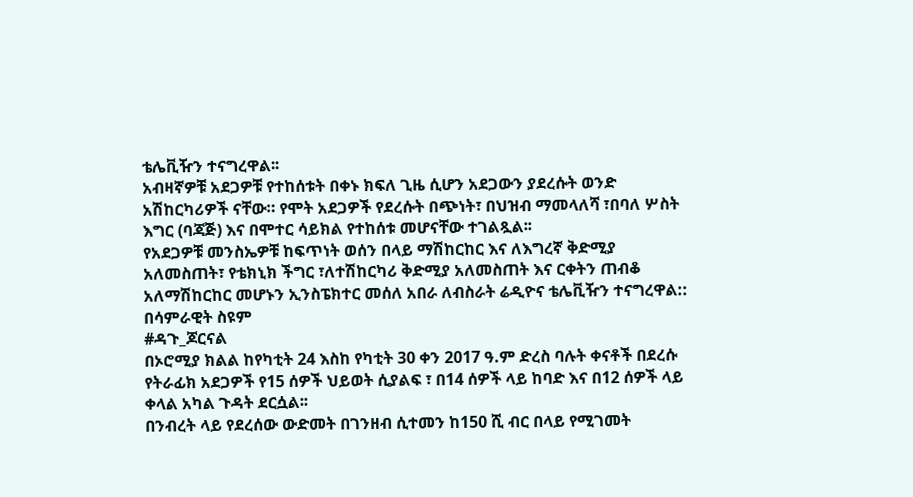ቴሌቪዥን ተናግረዋል፡፡
አብዛኛዎቹ አደጋዎቹ የተከሰቱት በቀኑ ክፍለ ጊዜ ሲሆን አደጋውን ያደረሱት ወንድ አሽከርካሪዎች ናቸው። የሞት አደጋዎች የደረሱት በጭነት፣ በህዝብ ማመላለሻ ፣በባለ ሦስት እግር (ባጃጅ) እና በሞተር ሳይክል የተከሰቱ መሆናቸው ተገልጿል፡፡
የአደጋዎቹ መንስኤዎቹ ከፍጥነት ወሰን በላይ ማሽከርከር እና ለእግረኛ ቅድሚያ አለመስጠት፣ የቴክኒክ ችግር ፣ለተሽከርካሪ ቅድሚያ አለመስጠት እና ርቀትን ጠብቆ አለማሽከርከር መሆኑን ኢንስፔክተር መሰለ አበራ ለብስራት ሬዲዮና ቴሌቪዥን ተናግረዋል::
በሳምራዊት ስዩም
#ዳጉ_ጆርናል
በኦሮሚያ ክልል ከየካቲት 24 እስከ የካቲት 30 ቀን 2017 ዓ.ም ድረስ ባሉት ቀናቶች በደረሱ የትራፊክ አደጋዎች የ15 ሰዎች ህይወት ሲያልፍ ፣ በ14 ሰዎች ላይ ከባድ እና በ12 ሰዎች ላይ ቀላል አካል ጉዳት ደርሷል፡፡
በንብረት ላይ የደረሰው ውድመት በገንዘብ ሲተመን ከ150 ሺ ብር በላይ የሚገመት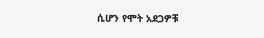ሲሆን የሞት አደጋዎቹ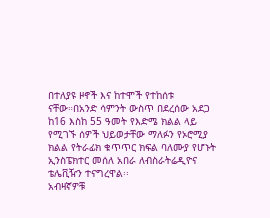በተለያዩ ዞኖች እና ከተሞች የተከሰቱ ናቸው።በአንድ ሳምንት ውስጥ በደረሰው አደጋ ከ16 እስከ 55 ዓመት የእድሜ ክልል ላይ የሚገኙ ሰዎች ህይወታቸው ማለፉን የኦሮሚያ ክልል የትራፊክ ቁጥጥር ክፍል ባለሙያ የሆኑት ኢንስፔክተር መሰለ አበራ ለብስራትሬዲዮና ቴሌቪዥን ተናግረዋል፡፡
አብዛኛዎቹ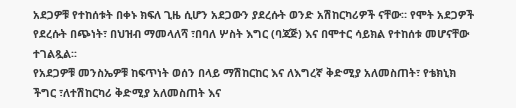አደጋዎቹ የተከሰቱት በቀኑ ክፍለ ጊዜ ሲሆን አደጋውን ያደረሱት ወንድ አሽከርካሪዎች ናቸው። የሞት አደጋዎች የደረሱት በጭነት፣ በህዝብ ማመላለሻ ፣በባለ ሦስት እግር (ባጃጅ) እና በሞተር ሳይክል የተከሰቱ መሆናቸው ተገልጿል፡፡
የአደጋዎቹ መንስኤዎቹ ከፍጥነት ወሰን በላይ ማሽከርከር እና ለእግረኛ ቅድሚያ አለመስጠት፣ የቴክኒክ ችግር ፣ለተሽከርካሪ ቅድሚያ አለመስጠት እና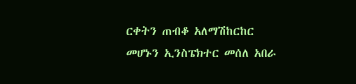ርቀትን ጠብቆ አለማሽከርከር መሆኑን ኢንስፔክተር መሰለ አበራ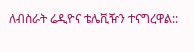ለብስራት ሬዲዮና ቴሌቪዥን ተናግረዋል::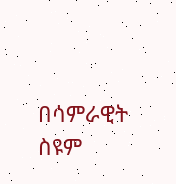በሳምራዊት ስዩም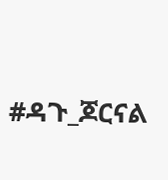#ዳጉ_ጆርናል